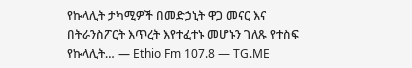የኩላሊት ታካሚዎች በመድኃኒት ዋጋ መናር እና በትራንስፖርት እጥረት እየተፈተኑ መሆኑን ገለጹ የተስፍ የኩላሊት… — Ethio Fm 107.8 — TG.ME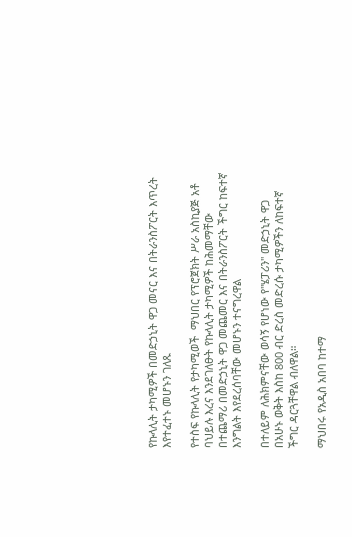የኩላሊት ታካሚዎች በመድኃኒት ዋጋ መናር እና በትራንስፖርት እጥረት እየተፈተኑ መሆኑን ገለጹ

የተስፍ የኩላሊት የታካሚወች  ማህበር የፕሮጀክት ሥራ አስኪያጅ አቶ ባህይሉ እረና እንደገለፁት የኩላሊት ታካሚዎች ከሕመማቸው በተጨማሪ በመድኃኒት ዋጋ መጨመር እና በትራንስፖርት ችግር ከፍተኛ እንግልት እየደረሰባቸው መሆኑን ተናግረዋል

በተለይም ለሕክምናቸው ወሳኝ የሆነው የ"ሄፓሪን" መድኃኒት ዋጋ በአሁኑ ወቅት እስከ 800 ብር ድረስ መድረሱ ታካሚዎችን ለከፍተኛ ችግር ዳርጓቸዋል ብለዋል።

ማህበሩ የአዲስ አበባ ከተማ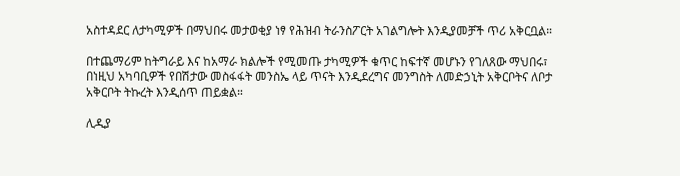አስተዳደር ለታካሚዎች በማህበሩ መታወቂያ ነፃ የሕዝብ ትራንስፖርት አገልግሎት እንዲያመቻች ጥሪ አቅርቧል።

በተጨማሪም ከትግራይ እና ከአማራ ክልሎች የሚመጡ ታካሚዎች ቁጥር ከፍተኛ መሆኑን የገለጸው ማህበሩ፣ በነዚህ አካባቢዎች የበሽታው መስፋፋት መንስኤ ላይ ጥናት እንዲደረግና መንግስት ለመድኃኒት አቅርቦትና ለቦታ አቅርቦት ትኩረት እንዲሰጥ ጠይቋል።

ሊዲያ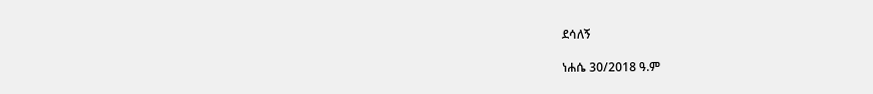ደሳለኝ

ነሐሴ 30/2018 ዓ.ም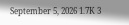September 5, 2026 1.7K 3